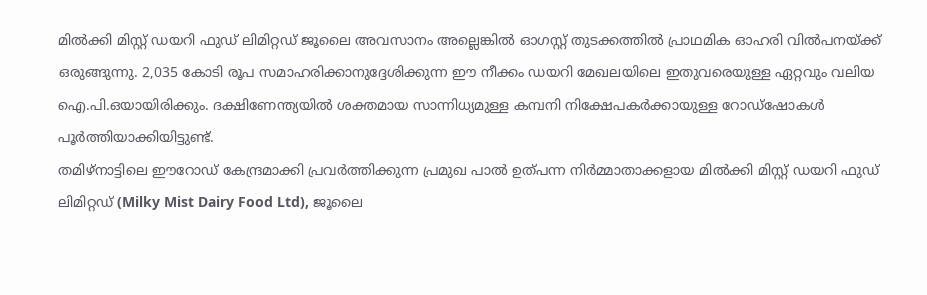മിൽക്കി മിസ്റ്റ് ഡയറി ഫുഡ് ലിമിറ്റഡ് ജൂലൈ അവസാനം അല്ലെങ്കിൽ ഓഗസ്റ്റ് തുടക്കത്തിൽ പ്രാഥമിക ഓഹരി വിൽപനയ്ക്ക് ഒരുങ്ങുന്നു. 2,035 കോടി രൂപ സമാഹരിക്കാനുദ്ദേശിക്കുന്ന ഈ നീക്കം ഡയറി മേഖലയിലെ ഇതുവരെയുള്ള ഏറ്റവും വലിയ ഐ.പി.ഒയായിരിക്കും. ദക്ഷിണേന്ത്യയിൽ ശക്തമായ സാന്നിധ്യമുള്ള കമ്പനി നിക്ഷേപകർക്കായുള്ള റോഡ്ഷോകൾ പൂർത്തിയാക്കിയിട്ടുണ്ട്.
തമിഴ്നാട്ടിലെ ഈറോഡ് കേന്ദ്രമാക്കി പ്രവർത്തിക്കുന്ന പ്രമുഖ പാൽ ഉത്പന്ന നിർമ്മാതാക്കളായ മിൽക്കി മിസ്റ്റ് ഡയറി ഫുഡ് ലിമിറ്റഡ് (Milky Mist Dairy Food Ltd), ജൂലൈ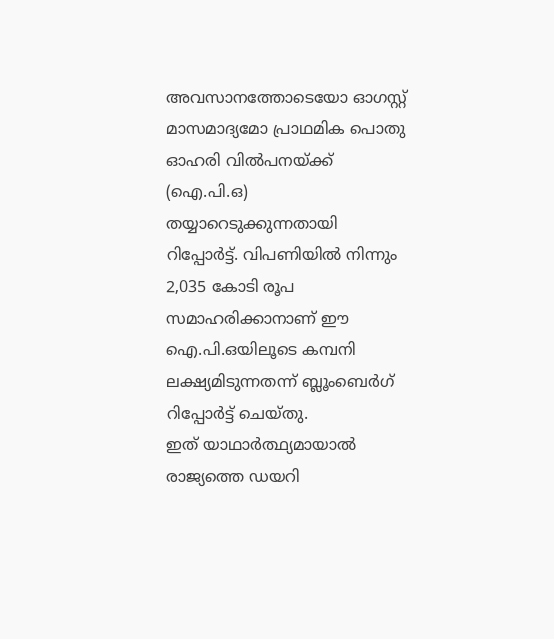അവസാനത്തോടെയോ ഓഗസ്റ്റ് മാസമാദ്യമോ പ്രാഥമിക പൊതു ഓഹരി വിൽപനയ്ക്ക് (ഐ.പി.ഒ) തയ്യാറെടുക്കുന്നതായി റിപ്പോർട്ട്. വിപണിയിൽ നിന്നും 2,035 കോടി രൂപ സമാഹരിക്കാനാണ് ഈ ഐ.പി.ഒയിലൂടെ കമ്പനി ലക്ഷ്യമിടുന്നതന്ന് ബ്ലൂംബെർഗ് റിപ്പോർട്ട് ചെയ്തു.
ഇത് യാഥാർത്ഥ്യമായാൽ രാജ്യത്തെ ഡയറി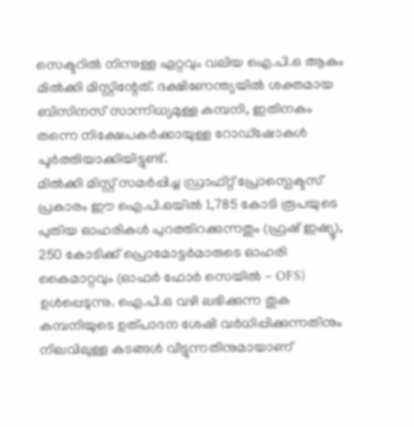സെക്ടറിൽ നിന്നുള്ള ഏറ്റവും വലിയ ഐ.പി.ഒ ആകും മിൽക്കി മിസ്റ്റിന്റേത്. ദക്ഷിണേന്ത്യയിൽ ശക്തമായ ബിസിനസ് സാന്നിധ്യമുള്ള കമ്പനി, ഇതിനകം തന്നെ നിക്ഷേപകർക്കായുള്ള റോഡ്ഷോകൾ പൂർത്തിയാക്കിയിട്ടുണ്ട്.
മിൽക്കി മിസ്റ്റ് സമർപ്പിച്ച ഡ്രാഫ്റ്റ് പ്രോസ്പെക്ടസ് പ്രകാരം ഈ ഐ.പി.ഒയിൽ 1,785 കോടി രൂപയുടെ പുതിയ ഓഹരികൾ പുറത്തിറക്കുന്നതും (ഫ്രഷ് ഇഷ്യൂ), 250 കോടിക്ക് പ്രൊമോട്ടർമാരുടെ ഓഹരി കൈമാറ്റവും (ഓഫർ ഫോർ സെയിൽ - OFS) ഉൾപ്പെടുന്നു. ഐ.പി.ഒ വഴി ലഭിക്കുന്ന തുക കമ്പനിയുടെ ഉത്പാദന ശേഷി വർധിപ്പിക്കുന്നതിനും നിലവിലുള്ള കടങ്ങൾ വീട്ടുന്നതിനുമായാണ്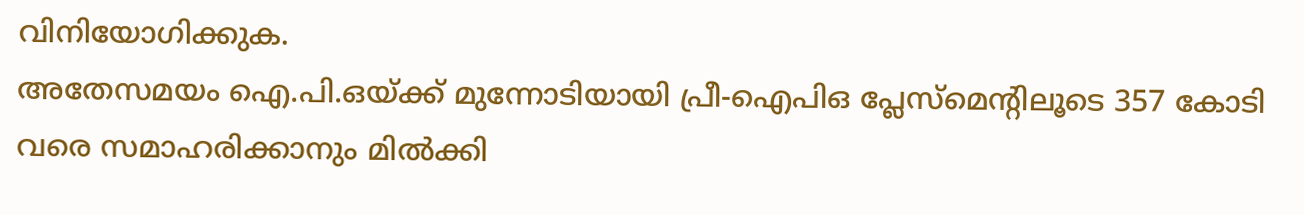വിനിയോഗിക്കുക.
അതേസമയം ഐ.പി.ഒയ്ക്ക് മുന്നോടിയായി പ്രീ-ഐപിഒ പ്ലേസ്മെന്റിലൂടെ 357 കോടി വരെ സമാഹരിക്കാനും മിൽക്കി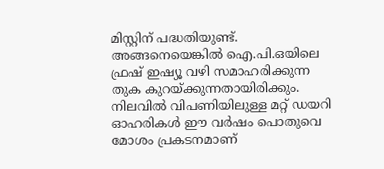മിസ്റ്റിന് പദ്ധതിയുണ്ട്. അങ്ങനെയെങ്കിൽ ഐ.പി.ഒയിലെ ഫ്രഷ് ഇഷ്യൂ വഴി സമാഹരിക്കുന്ന തുക കുറയ്ക്കുന്നതായിരിക്കും.
നിലവിൽ വിപണിയിലുള്ള മറ്റ് ഡയറി ഓഹരികൾ ഈ വർഷം പൊതുവെ മോശം പ്രകടനമാണ്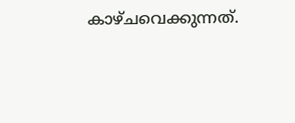കാഴ്ചവെക്കുന്നത്.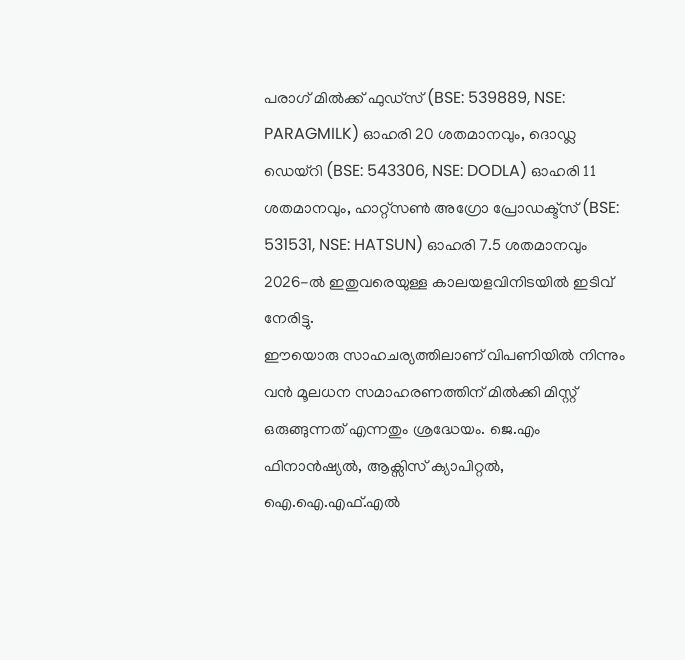പരാഗ് മിൽക്ക് ഫുഡ്സ് (BSE: 539889, NSE: PARAGMILK) ഓഹരി 20 ശതമാനവും, ദൊഡ്ല ഡെയ്റി (BSE: 543306, NSE: DODLA) ഓഹരി 11 ശതമാനവും, ഹാറ്റ്സൺ അഗ്രോ പ്രോഡക്ട്സ് (BSE: 531531, NSE: HATSUN) ഓഹരി 7.5 ശതമാനവും 2026-ൽ ഇതുവരെയുള്ള കാലയളവിനിടയിൽ ഇടിവ് നേരിട്ടു.
ഈയൊരു സാഹചര്യത്തിലാണ് വിപണിയിൽ നിന്നും വൻ മൂലധന സമാഹരണത്തിന് മിൽക്കി മിസ്റ്റ് ഒരുങ്ങുന്നത് എന്നതും ശ്രദ്ധേയം. ജെ.എം ഫിനാൻഷ്യൽ, ആക്സിസ് ക്യാപിറ്റൽ, ഐ.ഐ.എഫ്.എൽ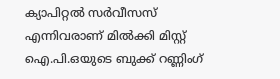ക്യാപിറ്റൽ സർവീസസ് എന്നിവരാണ് മിൽക്കി മിസ്റ്റ് ഐ.പി.ഒയുടെ ബുക്ക് റണ്ണിംഗ്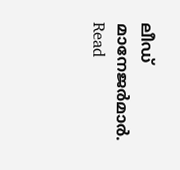ലീഡ് മാനേജർമാർ.
Read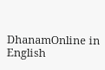DhanamOnline in English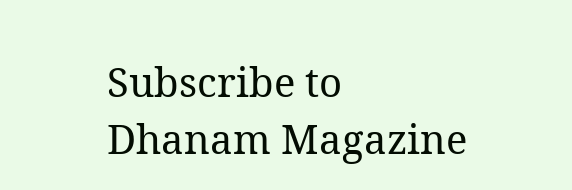Subscribe to Dhanam Magazine